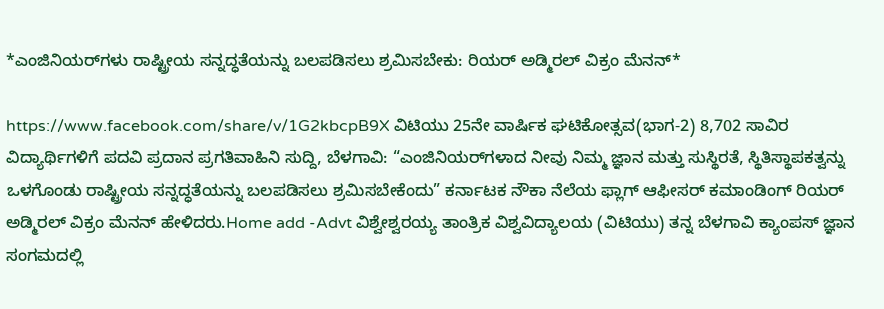*ಎಂಜಿನಿಯರ್‌ಗಳು ರಾಷ್ಟ್ರೀಯ ಸನ್ನದ್ಧತೆಯನ್ನು ಬಲಪಡಿಸಲು ಶ್ರಮಿಸಬೇಕು: ರಿಯರ್‌ ಅಡ್ಮಿರಲ್ ವಿಕ್ರಂ ಮೆನನ್*

https://www.facebook.com/share/v/1G2kbcpB9X ವಿಟಿಯು 25ನೇ ವಾರ್ಷಿಕ ಘಟಿಕೋತ್ಸವ(ಭಾಗ-2) 8,702 ಸಾವಿರ ವಿದ್ಯಾರ್ಥಿಗಳಿಗೆ ಪದವಿ ಪ್ರದಾನ ಪ್ರಗತಿವಾಹಿನಿ ಸುದ್ದಿ, ಬೆಳಗಾವಿ: “ಎಂಜಿನಿಯರ್‌ಗಳಾದ ನೀವು ನಿಮ್ಮ ಜ್ಞಾನ ಮತ್ತು ಸುಸ್ಥಿರತೆ, ಸ್ಥಿತಿಸ್ಥಾಪಕತ್ವನ್ನು ಒಳಗೊಂಡು ರಾಷ್ಟ್ರೀಯ ಸನ್ನದ್ಧತೆಯನ್ನು ಬಲಪಡಿಸಲು ಶ್ರಮಿಸಬೇಕೆಂದು” ಕರ್ನಾಟಕ ನೌಕಾ ನೆಲೆಯ ಫ್ಲಾಗ್‌ ಆಫೀಸರ್ ಕಮಾಂಡಿಂಗ್ ರಿಯರ್‌ ಅಡ್ಮಿರಲ್ ವಿಕ್ರಂ ಮೆನನ್ ಹೇಳಿದರು.Home add -Advt ವಿಶ್ವೇಶ್ವರಯ್ಯ ತಾಂತ್ರಿಕ ವಿಶ್ವವಿದ್ಯಾಲಯ (ವಿಟಿಯು) ತನ್ನ ಬೆಳಗಾವಿ ಕ್ಯಾಂಪಸ್‌ ಜ್ಞಾನ ಸಂಗಮದಲ್ಲಿ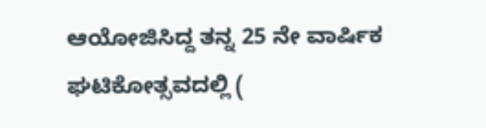ಆಯೋಜಿಸಿದ್ದ ತನ್ನ 25 ನೇ ವಾರ್ಷಿಕ ಘಟಿಕೋತ್ಸವದಲ್ಲಿ (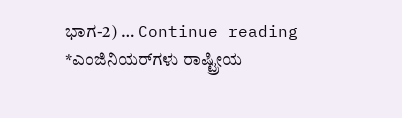ಭಾಗ-2) … Continue reading *ಎಂಜಿನಿಯರ್‌ಗಳು ರಾಷ್ಟ್ರೀಯ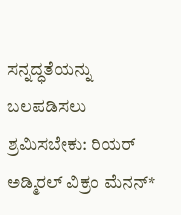ಸನ್ನದ್ಧತೆಯನ್ನು ಬಲಪಡಿಸಲು ಶ್ರಮಿಸಬೇಕು: ರಿಯರ್‌ ಅಡ್ಮಿರಲ್ ವಿಕ್ರಂ ಮೆನನ್*